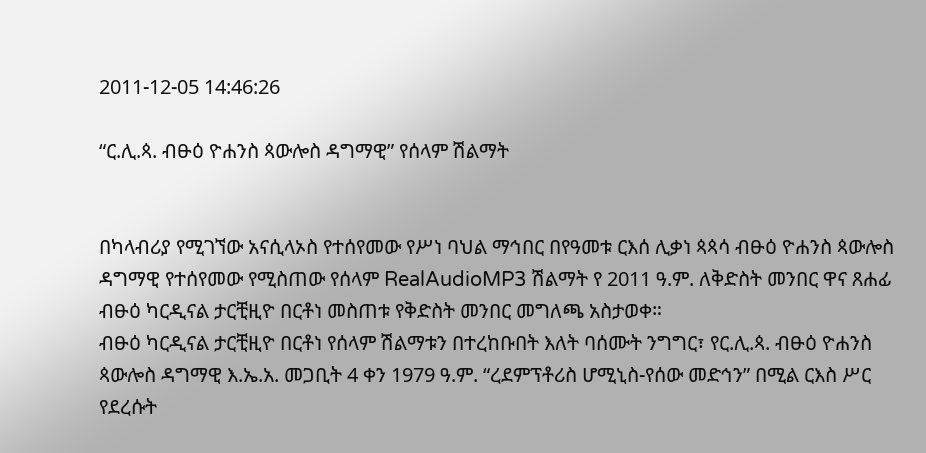2011-12-05 14:46:26

“ር.ሊ.ጳ. ብፁዕ ዮሐንስ ጳውሎስ ዳግማዊ” የሰላም ሽልማት


በካላብሪያ የሚገኘው አናሲላኦስ የተሰየመው የሥነ ባህል ማኅበር በየዓመቱ ርእሰ ሊቃነ ጳጳሳ ብፁዕ ዮሐንስ ጳውሎስ ዳግማዊ የተሰየመው የሚስጠው የሰላም RealAudioMP3 ሽልማት የ 2011 ዓ.ም. ለቅድስት መንበር ዋና ጸሐፊ ብፁዕ ካርዲናል ታርቺዚዮ በርቶነ መስጠቱ የቅድስት መንበር መግለጫ አስታወቀ።
ብፁዕ ካርዲናል ታርቺዚዮ በርቶነ የሰላም ሽልማቱን በተረከቡበት እለት ባሰሙት ንግግር፣ የር.ሊ.ጳ. ብፁዕ ዮሐንስ ጳውሎስ ዳግማዊ እ.ኤ.አ. መጋቢት 4 ቀን 1979 ዓ.ም. “ረደምፕቶሪስ ሆሚኒስ-የሰው መድኅን” በሚል ርእስ ሥር የደረሱት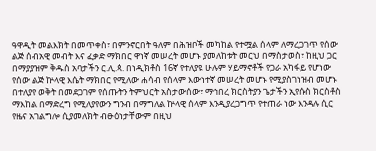ዓዋዲት መልእክት በመጥቀስ፣ በምንኖርበት ዓለም በሕዝቦች መካከል የተሟል ሰላም ለማረጋገጥ የሰው ልጅ ሰብአዊ መብት እና ፈቃድ ማክበር ዋነኛ መሠረት መሆኑ ያመለከቱት መርህ በማስታወስ፣ ከዚህ ጋር በማያያዝም ቅዱስ አባታችን ር.ሊ.ጳ. በነዲክቶስ 16ኛ የተለያዩ ሁሉም ሃይማኖቶች የጋራ አካፋይ የሆነው የሰው ልጅ ኵላዊ እሴት ማክበር የሚለው ሐሳብ የሰላም እውነተኛ መሠረት መሆኑ የሚያስገነዝብ መሆኑ በተለያየ ወቅት በመደጋገም የሰጡትን ትምህርት አስታውሰው፣ ማኅበረ ክርስትያን ጌታችን ኢየሱስ ክርስቶስ ማእከል በማድረግ የሚለያየውን ግንብ በማግለል ኵላዊ ሰላም እንዲያረጋግጥ የተጠራ ነው እንዳሉ ሲር የዜና አገልግሎ ሲያመለክት ብፁዕነታቸውም በዚህ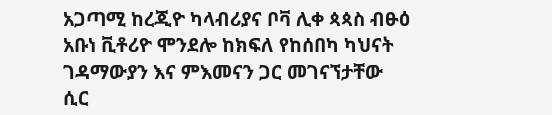አጋጣሚ ከረጂዮ ካላብሪያና ቦቫ ሊቀ ጳጳስ ብፁዕ አቡነ ቪቶሪዮ ሞንደሎ ከክፍለ የከሰበካ ካህናት ገዳማውያን እና ምእመናን ጋር መገናኘታቸው ሲር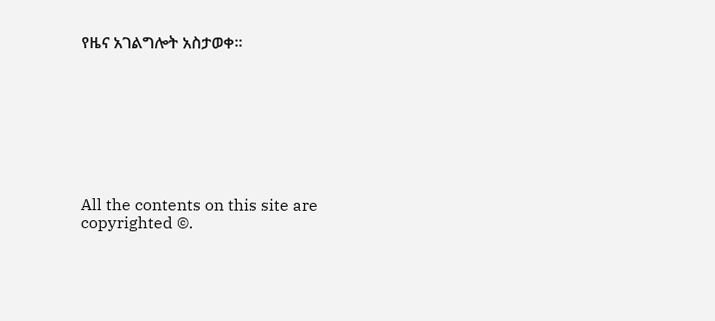የዜና አገልግሎት አስታወቀ።








All the contents on this site are copyrighted ©.